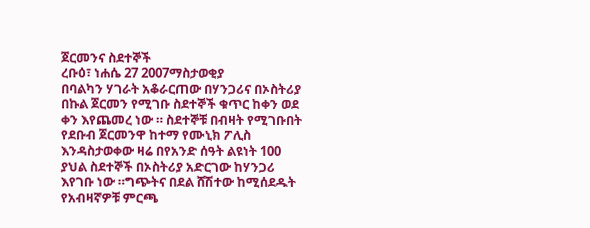ጀርመንና ስደተኞች
ረቡዕ፣ ነሐሴ 27 2007ማስታወቂያ
በባልካን ሃገራት አቆራርጠው በሃንጋሪና በኦስትሪያ በኩል ጀርመን የሚገቡ ስደተኞች ቁጥር ከቀን ወደ ቀን እየጨመረ ነው ። ስደተኞቹ በብዛት የሚገቡበት የደቡብ ጀርመንዋ ከተማ የሙኒክ ፖሊስ እንዳስታወቀው ዛሬ በየአንድ ሰዓት ልዩነት 100 ያህል ስደተኞች በኦስትሪያ አድርገው ከሃንጋሪ እየገቡ ነው ።ግጭትና በደል ሸሽተው ከሚሰደዱት የአብዛኛዎቹ ምርጫ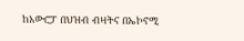ከአውሮፓ በህዝብ ብዛትና በኤኮኖሚ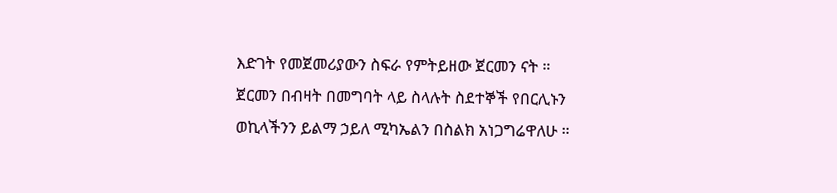እድገት የመጀመሪያውን ስፍራ የምትይዘው ጀርመን ናት ። ጀርመን በብዛት በመግባት ላይ ስላሉት ስደተኞች የበርሊኑን ወኪላችንን ይልማ ኃይለ ሚካኤልን በስልክ አነጋግሬዋለሁ ።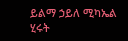ይልማ ኃይለ ሚካኤል
ሂሩት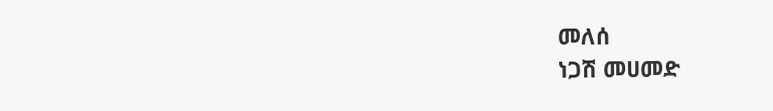መለሰ
ነጋሽ መሀመድ